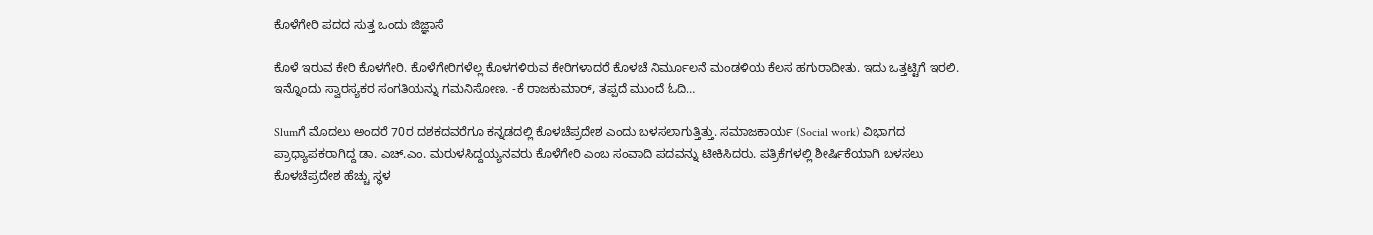ಕೊಳೆಗೇರಿ ಪದದ ಸುತ್ತ ಒಂದು ಜಿಜ್ಞಾಸೆ

ಕೊಳೆ ಇರುವ ಕೇರಿ ಕೊಳಗೇರಿ. ಕೊಳೆಗೇರಿಗಳೆಲ್ಲ ಕೊಳಗಳಿರುವ ಕೇರಿಗಳಾದರೆ ಕೊಳಚೆ ನಿರ್ಮೂಲನೆ ಮಂಡಳಿಯ ಕೆಲಸ ಹಗುರಾದೀತು. ಇದು ಒತ್ತಟ್ಟಿಗೆ ಇರಲಿ. ಇನ್ನೊಂದು ಸ್ವಾರಸ್ಯಕರ ಸಂಗತಿಯನ್ನು ಗಮನಿಸೋಣ. -ಕೆ ರಾಜಕುಮಾರ್, ತಪ್ಪದೆ ಮುಂದೆ ಓದಿ…

Slumಗೆ ಮೊದಲು ಅಂದರೆ 70ರ ದಶಕದವರೆಗೂ ಕನ್ನಡದಲ್ಲಿ ಕೊಳಚೆಪ್ರದೇಶ ಎಂದು ಬಳಸಲಾಗುತ್ತಿತ್ತು. ಸಮಾಜಕಾರ್ಯ (Social work) ವಿಭಾಗದ ಪ್ರಾಧ್ಯಾಪಕರಾಗಿದ್ದ ಡಾ. ಎಚ್.ಎಂ. ಮರುಳಸಿದ್ದಯ್ಯನವರು ಕೊಳೆಗೇರಿ ಎಂಬ ಸಂವಾದಿ ಪದವನ್ನು ಟೀಕಿಸಿದರು. ಪತ್ರಿಕೆಗಳಲ್ಲಿ ಶೀರ್ಷಿಕೆಯಾಗಿ ಬಳಸಲು ಕೊಳಚೆಪ್ರದೇಶ ಹೆಚ್ಚು ಸ್ಥಳ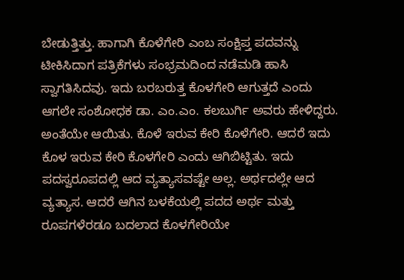ಬೇಡುತ್ತಿತ್ತು. ಹಾಗಾಗಿ ಕೊಳೆಗೇರಿ ಎಂಬ ಸಂಕ್ಷಿಪ್ತ ಪದವನ್ನು ಟೀಕಿಸಿದಾಗ ಪತ್ರಿಕೆಗಳು ಸಂಭ್ರಮದಿಂದ ನಡೆಮಡಿ ಹಾಸಿ ಸ್ವಾಗತಿಸಿದವು. ಇದು ಬರಬರುತ್ತ ಕೊಳಗೇರಿ ಆಗುತ್ತದೆ ಎಂದು ಆಗಲೇ ಸಂಶೋಧಕ ಡಾ. ಎಂ.ಎಂ. ಕಲಬುರ್ಗಿ ಅವರು ಹೇಳಿದ್ದರು. ಅಂತೆಯೇ ಆಯಿತು. ಕೊಳೆ ಇರುವ ಕೇರಿ ಕೊಳೆಗೇರಿ. ಆದರೆ ಇದು ಕೊಳ ಇರುವ ಕೇರಿ ಕೊಳಗೇರಿ ಎಂದು ಆಗಿಬಿಟ್ಟಿತು. ಇದು ಪದಸ್ವರೂಪದಲ್ಲಿ ಆದ ವ್ಯತ್ಯಾಸವಷ್ಟೇ ಅಲ್ಲ. ಅರ್ಥದಲ್ಲೇ ಆದ ವ್ಯತ್ಯಾಸ. ಆದರೆ ಆಗಿನ ಬಳಕೆಯಲ್ಲಿ ಪದದ ಅರ್ಥ ಮತ್ತು ರೂಪಗಳೆರಡೂ ಬದಲಾದ ಕೊಳಗೇರಿಯೇ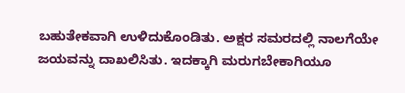ಬಹುತೇಕವಾಗಿ ಉಳಿದುಕೊಂಡಿತು. ಅಕ್ಷರ ಸಮರದಲ್ಲಿ ನಾಲಗೆಯೇ ಜಯವನ್ನು ದಾಖಲಿಸಿತು. ಇದಕ್ಕಾಗಿ ಮರುಗಬೇಕಾಗಿಯೂ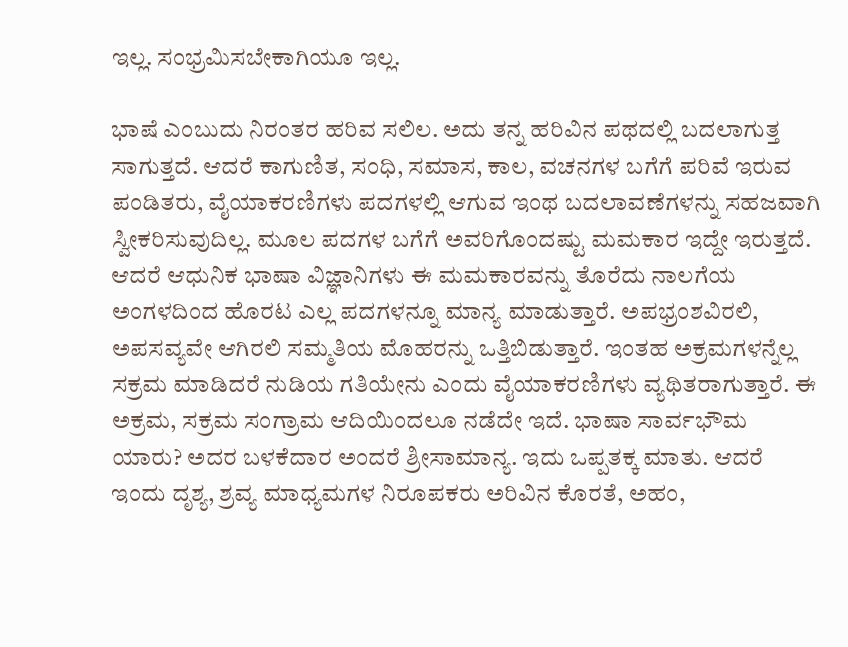ಇಲ್ಲ. ಸಂಭ್ರಮಿಸಬೇಕಾಗಿಯೂ ಇಲ್ಲ.

ಭಾಷೆ ಎಂಬುದು ನಿರಂತರ ಹರಿವ ಸಲಿಲ. ಅದು ತನ್ನ ಹರಿವಿನ ಪಥದಲ್ಲಿ ಬದಲಾಗುತ್ತ ಸಾಗುತ್ತದೆ. ಆದರೆ ಕಾಗುಣಿತ, ಸಂಧಿ, ಸಮಾಸ, ಕಾಲ, ವಚನಗಳ ಬಗೆಗೆ ಪರಿವೆ ಇರುವ ಪಂಡಿತರು, ವೈಯಾಕರಣಿಗಳು ಪದಗಳಲ್ಲಿ ಆಗುವ ಇಂಥ ಬದಲಾವಣೆಗಳನ್ನು ಸಹಜವಾಗಿ ಸ್ವೀಕರಿಸುವುದಿಲ್ಲ. ಮೂಲ ಪದಗಳ ಬಗೆಗೆ ಅವರಿಗೊಂದಷ್ಟು ಮಮಕಾರ ಇದ್ದೇ ಇರುತ್ತದೆ. ಆದರೆ ಆಧುನಿಕ ಭಾಷಾ ವಿಜ್ಞಾನಿಗಳು ಈ ಮಮಕಾರವನ್ನು ತೊರೆದು ನಾಲಗೆಯ ಅಂಗಳದಿಂದ ಹೊರಟ ಎಲ್ಲ ಪದಗಳನ್ನೂ ಮಾನ್ಯ ಮಾಡುತ್ತಾರೆ. ಅಪಭ್ರಂಶವಿರಲಿ, ಅಪಸವ್ಯವೇ ಆಗಿರಲಿ ಸಮ್ಮತಿಯ ಮೊಹರನ್ನು ಒತ್ತಿಬಿಡುತ್ತಾರೆ. ಇಂತಹ ಅಕ್ರಮಗಳನ್ನೆಲ್ಲ ಸಕ್ರಮ ಮಾಡಿದರೆ ನುಡಿಯ ಗತಿಯೇನು ಎಂದು ವೈಯಾಕರಣಿಗಳು ವ್ಯಥಿತರಾಗುತ್ತಾರೆ. ಈ ಅಕ್ರಮ, ಸಕ್ರಮ ಸಂಗ್ರಾಮ ಆದಿಯಿಂದಲೂ ನಡೆದೇ ಇದೆ. ಭಾಷಾ ಸಾರ್ವಭೌಮ ಯಾರು? ಅದರ ಬಳಕೆದಾರ ಅಂದರೆ ಶ್ರೀಸಾಮಾನ್ಯ. ಇದು ಒಪ್ಪತಕ್ಕ ಮಾತು. ಆದರೆ ಇಂದು ದೃಶ್ಯ, ಶ್ರವ್ಯ ಮಾಧ್ಯಮಗಳ ನಿರೂಪಕರು ಅರಿವಿನ ಕೊರತೆ, ಅಹಂ,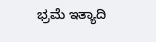ಭ್ರಮೆ ಇತ್ಯಾದಿ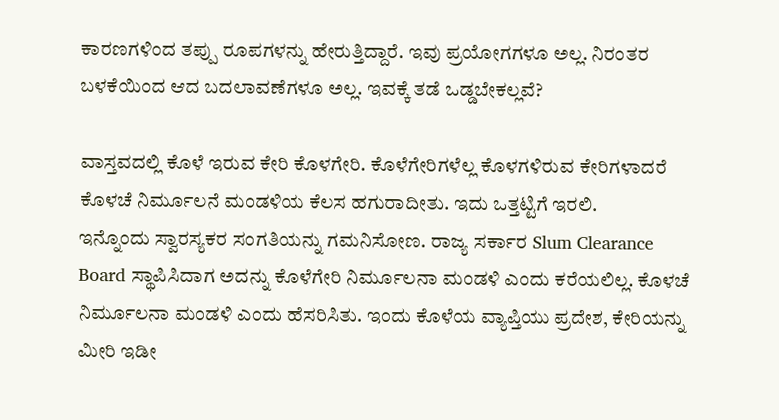ಕಾರಣಗಳಿಂದ ತಪ್ಪು ರೂಪಗಳನ್ನು ಹೇರುತ್ತಿದ್ದಾರೆ. ಇವು ಪ್ರಯೋಗಗಳೂ ಅಲ್ಲ. ನಿರಂತರ ಬಳಕೆಯಿಂದ ಆದ ಬದಲಾವಣೆಗಳೂ ಅಲ್ಲ. ಇವಕ್ಕೆ ತಡೆ ಒಡ್ಡಬೇಕಲ್ಲವೆ?

ವಾಸ್ತವದಲ್ಲಿ ಕೊಳೆ ಇರುವ ಕೇರಿ ಕೊಳಗೇರಿ. ಕೊಳೆಗೇರಿಗಳೆಲ್ಲ ಕೊಳಗಳಿರುವ ಕೇರಿಗಳಾದರೆ ಕೊಳಚೆ ನಿರ್ಮೂಲನೆ ಮಂಡಳಿಯ ಕೆಲಸ ಹಗುರಾದೀತು. ಇದು ಒತ್ತಟ್ಟಿಗೆ ಇರಲಿ.
ಇನ್ನೊಂದು ಸ್ವಾರಸ್ಯಕರ ಸಂಗತಿಯನ್ನು ಗಮನಿಸೋಣ. ರಾಜ್ಯ ಸರ್ಕಾರ Slum Clearance Board ಸ್ಥಾಪಿಸಿದಾಗ ಅದನ್ನು ಕೊಳೆಗೇರಿ ನಿರ್ಮೂಲನಾ ಮಂಡಳಿ ಎಂದು ಕರೆಯಲಿಲ್ಲ. ಕೊಳಚೆ ನಿರ್ಮೂಲನಾ ಮಂಡಳಿ ಎಂದು ಹೆಸರಿಸಿತು. ಇಂದು ಕೊಳೆಯ ವ್ಯಾಪ್ತಿಯು ಪ್ರದೇಶ, ಕೇರಿಯನ್ನು ಮೀರಿ ಇಡೀ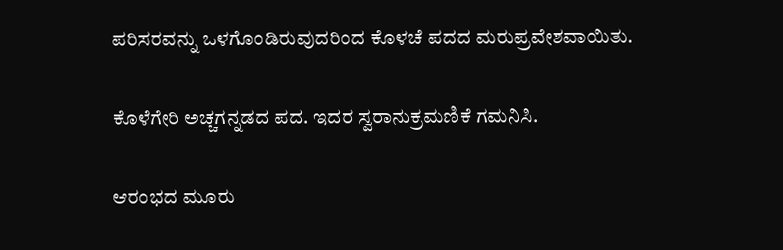ಪರಿಸರವನ್ನು ಒಳಗೊಂಡಿರುವುದರಿಂದ ಕೊಳಚೆ ಪದದ ಮರುಪ್ರವೇಶವಾಯಿತು.

ಕೊಳೆಗೇರಿ ಅಚ್ಚಗನ್ನಡದ ಪದ. ಇದರ ಸ್ವರಾನುಕ್ರಮಣಿಕೆ ಗಮನಿಸಿ.

ಆರಂಭದ ಮೂರು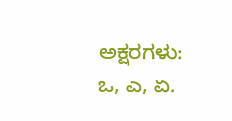ಅಕ್ಷರಗಳು: ಒ, ಎ, ಏ.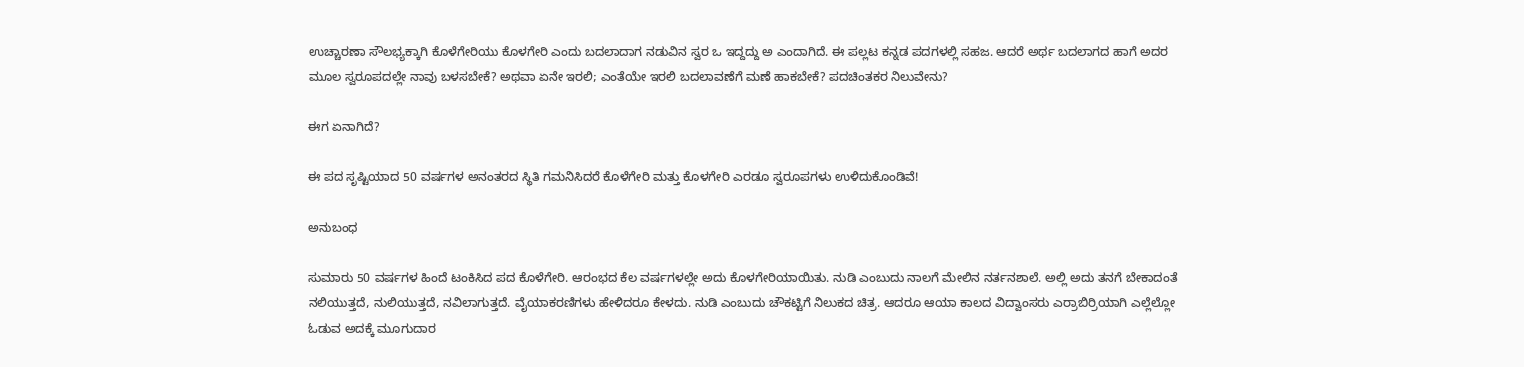ಉಚ್ಚಾರಣಾ ಸೌಲಭ್ಯಕ್ಕಾಗಿ ಕೊಳೆಗೇರಿಯು ಕೊಳಗೇರಿ ಎಂದು ಬದಲಾದಾಗ ನಡುವಿನ ಸ್ವರ ಒ ಇದ್ದದ್ದು ಅ ಎಂದಾಗಿದೆ. ಈ ಪಲ್ಲಟ ಕನ್ನಡ ಪದಗಳಲ್ಲಿ ಸಹಜ. ಆದರೆ ಅರ್ಥ ಬದಲಾಗದ ಹಾಗೆ ಅದರ ಮೂಲ ಸ್ವರೂಪದಲ್ಲೇ ನಾವು ಬಳಸಬೇಕೆ? ಅಥವಾ ಏನೇ ಇರಲಿ; ಎಂತೆಯೇ ಇರಲಿ ಬದಲಾವಣೆಗೆ ಮಣೆ ಹಾಕಬೇಕೆ? ಪದಚಿಂತಕರ ನಿಲುವೇನು?

ಈಗ ಏನಾಗಿದೆ?

ಈ ಪದ ಸೃಷ್ಟಿಯಾದ 50 ವರ್ಷಗಳ ಅನಂತರದ ಸ್ಥಿತಿ ಗಮನಿಸಿದರೆ ಕೊಳೆಗೇರಿ ಮತ್ತು ಕೊಳಗೇರಿ ಎರಡೂ ಸ್ವರೂಪಗಳು ಉಳಿದುಕೊಂಡಿವೆ!

ಅನುಬಂಧ

ಸುಮಾರು 50 ವರ್ಷಗಳ ಹಿಂದೆ ಟಂಕಿಸಿದ ಪದ ಕೊಳೆಗೇರಿ. ಆರಂಭದ ಕೆಲ ವರ್ಷಗಳಲ್ಲೇ ಅದು ಕೊಳಗೇರಿಯಾಯಿತು. ನುಡಿ ಎಂಬುದು ನಾಲಗೆ ಮೇಲಿನ ನರ್ತನಶಾಲೆ. ಅಲ್ಲಿ ಅದು ತನಗೆ ಬೇಕಾದಂತೆ ನಲಿಯುತ್ತದೆ, ನುಲಿಯುತ್ತದೆ, ನವಿಲಾಗುತ್ತದೆ. ವೈಯಾಕರಣಿಗಳು ಹೇಳಿದರೂ ಕೇಳದು. ನುಡಿ ಎಂಬುದು ಚೌಕಟ್ಟಿಗೆ ನಿಲುಕದ ಚಿತ್ರ. ಆದರೂ ಆಯಾ ಕಾಲದ ವಿದ್ವಾಂಸರು ಎರ್ರಾಬಿರ್ರಿಯಾಗಿ ಎಲ್ಲೆಲ್ಲೋ ಓಡುವ ಅದಕ್ಕೆ ಮೂಗುದಾರ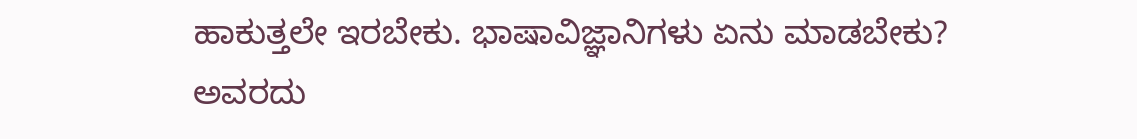ಹಾಕುತ್ತಲೇ ಇರಬೇಕು. ಭಾಷಾವಿಜ್ಞಾನಿಗಳು ಏನು ಮಾಡಬೇಕು? ಅವರದು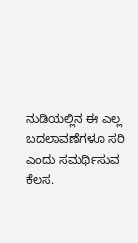ನುಡಿಯಲ್ಲಿನ ಈ ಎಲ್ಲ ಬದಲಾವಣೆಗಳೂ ಸರಿ ಎಂದು ಸಮರ್ಥಿಸುವ ಕೆಲಸ.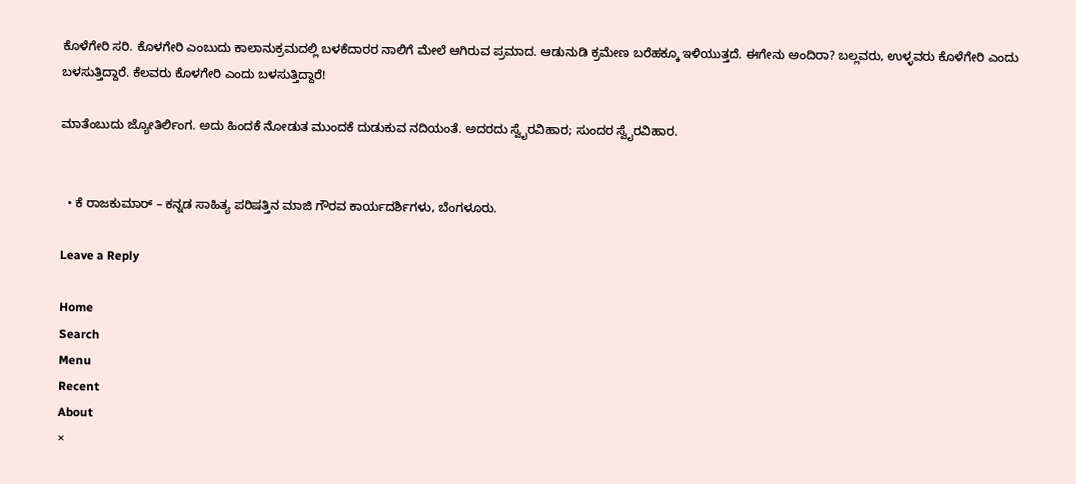ಕೊಳೆಗೇರಿ ಸರಿ. ಕೊಳಗೇರಿ ಎಂಬುದು ಕಾಲಾನುಕ್ರಮದಲ್ಲಿ ಬಳಕೆದಾರರ ನಾಲಿಗೆ ಮೇಲೆ ಆಗಿರುವ ಪ್ರಮಾದ. ಆಡುನುಡಿ ಕ್ರಮೇಣ ಬರೆಹಕ್ಕೂ ಇಳಿಯುತ್ತದೆ. ಈಗೇನು ಅಂದಿರಾ? ಬಲ್ಲವರು, ಉಳ್ಳವರು ಕೊಳೆಗೇರಿ ಎಂದು ಬಳಸುತ್ತಿದ್ದಾರೆ. ಕೆಲವರು ಕೊಳಗೇರಿ ಎಂದು ಬಳಸುತ್ತಿದ್ದಾರೆ!

ಮಾತೆಂಬುದು ಜ್ಯೋತಿರ್ಲಿಂಗ. ಅದು ಹಿಂದಕೆ ನೋಡುತ ಮುಂದಕೆ ದುಡುಕುವ ನದಿಯಂತೆ. ಅದರದು ಸ್ವೈರವಿಹಾರ; ಸುಂದರ ಸ್ವೈರವಿಹಾರ.


  • ಕೆ ರಾಜಕುಮಾರ್ – ಕನ್ನಡ ಸಾಹಿತ್ಯ ಪರಿಷತ್ತಿನ ಮಾಜಿ ಗೌರವ ಕಾರ್ಯದರ್ಶಿಗಳು, ಬೆಂಗಳೂರು.

Leave a Reply

Home
Search
Menu
Recent
About
×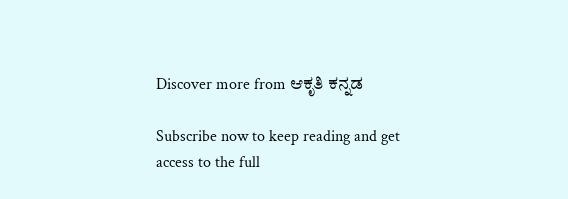Discover more from ಆಕೃತಿ ಕನ್ನಡ

Subscribe now to keep reading and get access to the full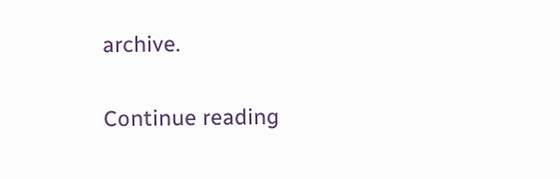archive.

Continue reading